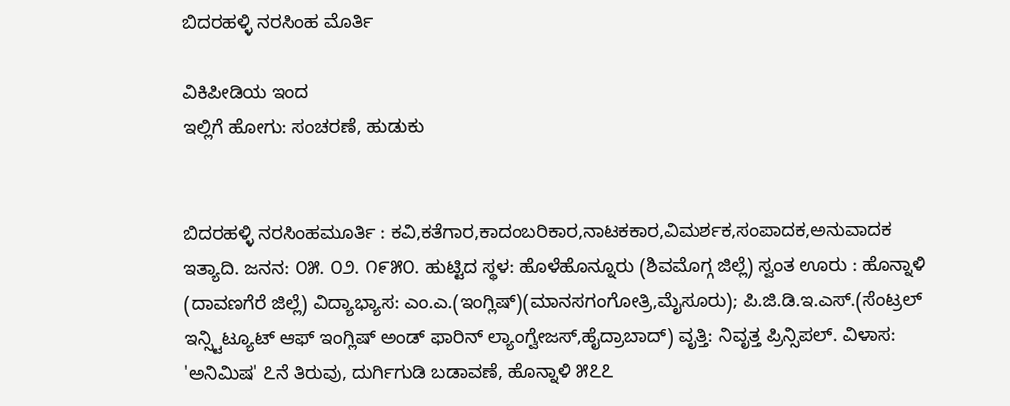ಬಿದರಹಳ್ಳಿ ನರಸಿಂಹ ಮೊರ್ತಿ

ವಿಕಿಪೀಡಿಯ ಇಂದ
ಇಲ್ಲಿಗೆ ಹೋಗು: ಸಂಚರಣೆ, ಹುಡುಕು


ಬಿದರಹಳ್ಳಿ ನರಸಿಂಹಮೂರ್ತಿ : ಕವಿ,ಕತೆಗಾರ,ಕಾದಂಬರಿಕಾರ,ನಾಟಕಕಾರ,ವಿಮರ್ಶಕ,ಸಂಪಾದಕ,ಅನುವಾದಕ ಇತ್ಯಾದಿ. ಜನನ: ೦೫. ೦೨. ೧೯೫೦. ಹುಟ್ಟಿದ ಸ್ಥಳ: ಹೊಳೆಹೊನ್ನೂರು (ಶಿವಮೊಗ್ಗ ಜಿಲ್ಲೆ) ಸ್ವಂತ ಊರು : ಹೊನ್ನಾಳಿ (ದಾವಣಗೆರೆ ಜಿಲ್ಲೆ) ವಿದ್ಯಾಭ್ಯಾಸ: ಎಂ.ಎ.(ಇಂಗ್ಲಿಷ್)(ಮಾನಸಗಂಗೋತ್ರಿ,ಮೈಸೂರು); ಪಿ.ಜಿ.ಡಿ.ಇ.ಎಸ್.(ಸೆಂಟ್ರಲ್ ಇನ್ಸ್ಟಿಟ್ಯೂಟ್ ಆಫ್ ಇಂಗ್ಲಿಷ್ ಅಂಡ್ ಫಾರಿನ್ ಲ್ಯಾಂಗ್ವೇಜಸ್,ಹೈದ್ರಾಬಾದ್) ವೃತ್ತಿ: ನಿವೃತ್ತ ಪ್ರಿನ್ಸಿಪಲ್. ವಿಳಾಸ: 'ಅನಿಮಿಷ' ೭ನೆ ತಿರುವು, ದುರ್ಗಿಗುಡಿ ಬಡಾವಣೆ, ಹೊನ್ನಾಳಿ ೫೭೭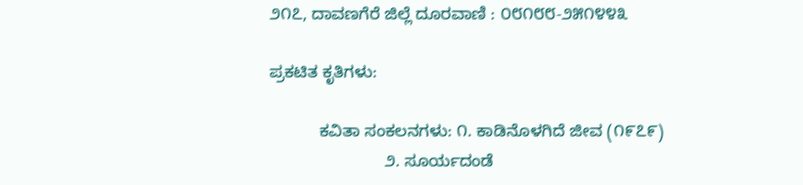೨೧೭, ದಾವಣಗೆರೆ ಜಿಲ್ಲೆ ದೂರವಾಣಿ : ೦೮೧೮೮-೨೫೧೪೪೩

ಪ್ರಕಟಿತ ಕೃತಿಗಳು:

           ಕವಿತಾ ಸಂಕಲನಗಳು: ೧. ಕಾಡಿನೊಳಗಿದೆ ಜೀವ (೧೯೭೯)
                         ೨. ಸೂರ್ಯದಂಡೆ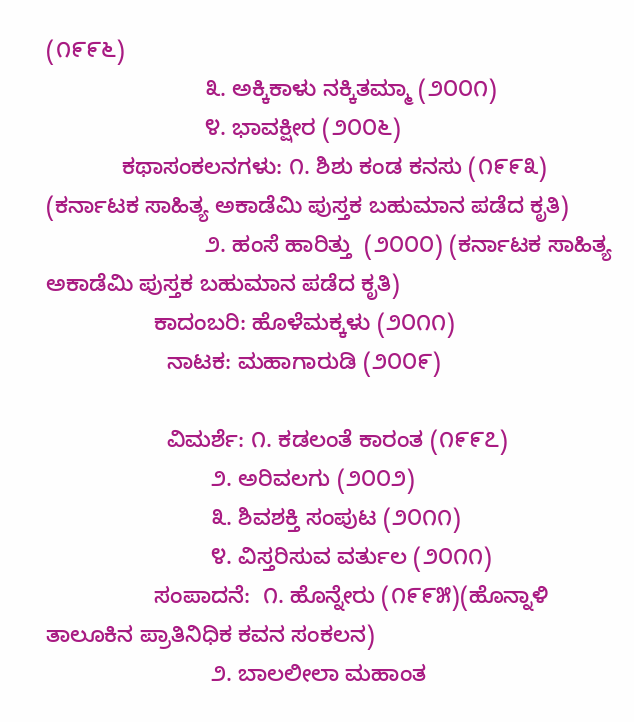(೧೯೯೬)
                         ೩. ಅಕ್ಕಿಕಾಳು ನಕ್ಕಿತಮ್ಮಾ (೨೦೦೧)
                         ೪. ಭಾವಕ್ಷೀರ (೨೦೦೬)
            ಕಥಾಸಂಕಲನಗಳು: ೧. ಶಿಶು ಕಂಡ ಕನಸು (೧೯೯೩) (ಕರ್ನಾಟಕ ಸಾಹಿತ್ಯ ಅಕಾಡೆಮಿ ಪುಸ್ತಕ ಬಹುಮಾನ ಪಡೆದ ಕೃತಿ)
                         ೨. ಹಂಸೆ ಹಾರಿತ್ತು  (೨೦೦೦) (ಕರ್ನಾಟಕ ಸಾಹಿತ್ಯ ಅಕಾಡೆಮಿ ಪುಸ್ತಕ ಬಹುಮಾನ ಪಡೆದ ಕೃತಿ)
                 ಕಾದಂಬರಿ: ಹೊಳೆಮಕ್ಕಳು (೨೦೧೧)
                   ನಾಟಕ: ಮಹಾಗಾರುಡಿ (೨೦೦೯)

                   ವಿಮರ್ಶೆ: ೧. ಕಡಲಂತೆ ಕಾರಂತ (೧೯೯೭)
                          ೨. ಅರಿವಲಗು (೨೦೦೨)
                          ೩. ಶಿವಶಕ್ತಿ ಸಂಪುಟ (೨೦೧೧)
                          ೪. ವಿಸ್ತರಿಸುವ ವರ್ತುಲ (೨೦೧೧)
                 ಸಂಪಾದನೆ:  ೧. ಹೊನ್ನೇರು (೧೯೯೫)(ಹೊನ್ನಾಳಿ ತಾಲೂಕಿನ ಪ್ರಾತಿನಿಧಿಕ ಕವನ ಸಂಕಲನ)
                          ೨. ಬಾಲಲೀಲಾ ಮಹಾಂತ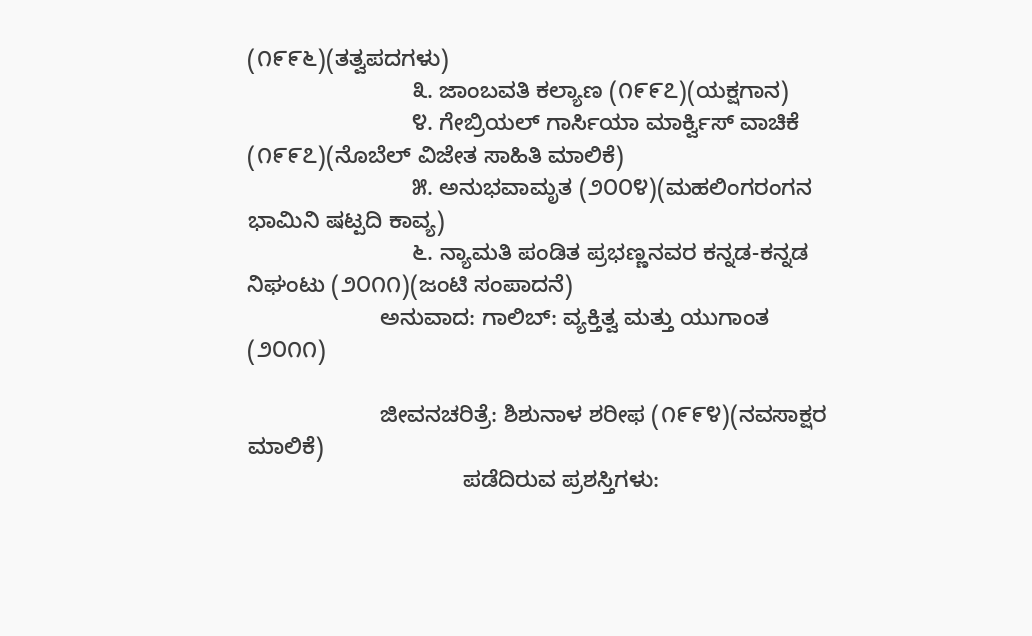(೧೯೯೬)(ತತ್ವಪದಗಳು)
                          ೩. ಜಾಂಬವತಿ ಕಲ್ಯಾಣ (೧೯೯೭)(ಯಕ್ಷಗಾನ)
                          ೪. ಗೇಬ್ರಿಯಲ್ ಗಾರ್ಸಿಯಾ ಮಾರ್ಕ್ವಿಸ್ ವಾಚಿಕೆ (೧೯೯೭)(ನೊಬೆಲ್ ವಿಜೇತ ಸಾಹಿತಿ ಮಾಲಿಕೆ)
                          ೫. ಅನುಭವಾಮೃತ (೨೦೦೪)(ಮಹಲಿಂಗರಂಗನ ಭಾಮಿನಿ ಷಟ್ಪದಿ ಕಾವ್ಯ)
                          ೬. ನ್ಯಾಮತಿ ಪಂಡಿತ ಪ್ರಭಣ್ಣನವರ ಕನ್ನಡ-ಕನ್ನಡ ನಿಘಂಟು (೨೦೧೧)(ಜಂಟಿ ಸಂಪಾದನೆ)
                     ಅನುವಾದ: ಗಾಲಿಬ್: ವ್ಯಕ್ತಿತ್ವ ಮತ್ತು ಯುಗಾಂತ (೨೦೧೧)

                     ಜೀವನಚರಿತ್ರೆ: ಶಿಶುನಾಳ ಶರೀಫ (೧೯೯೪)(ನವಸಾಕ್ಷರ ಮಾಲಿಕೆ)
                                  ಪಡೆದಿರುವ ಪ್ರಶಸ್ತಿಗಳು: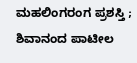ಮಹಲಿಂಗರಂಗ ಪ್ರಶಸ್ತಿ ; ಶಿವಾನಂದ ಪಾಟೀಲ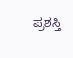ಪ್ರಶಸ್ತಿ